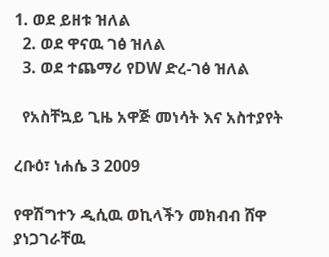1. ወደ ይዘቱ ዝለል
  2. ወደ ዋናዉ ገፅ ዝለል
  3. ወደ ተጨማሪ የDW ድረ-ገፅ ዝለል

  የአስቸኳይ ጊዜ አዋጅ መነሳት እና አስተያየት

ረቡዕ፣ ነሐሴ 3 2009

የዋሽግተን ዲሲዉ ወኪላችን መክብብ ሸዋ ያነጋገራቸዉ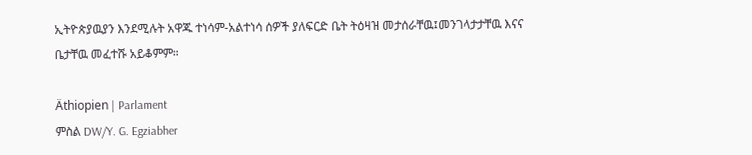ኢትዮጵያዉያን እንደሚሉት አዋጁ ተነሳም-አልተነሳ ሰዎች ያለፍርድ ቤት ትዕዛዝ መታሰራቸዉ፤መንገላታታቸዉ እናና ቤታቸዉ መፈተሹ አይቆምም።

Äthiopien | Parlament
ምስል DW/Y. G. Egziabher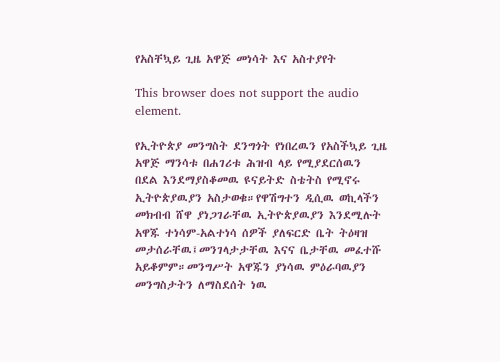የአስቸኳይ ጊዜ አዋጅ መነሳት እና አስተያየት

This browser does not support the audio element.

የኢትዮጵያ መንግስት ደንግጎት የነበረዉን የአስችኳይ ጊዜ አዋጅ ማንሳቱ በሐገሪቱ ሕዝብ ላይ የሚያደርሰዉን  በደል እንደማያስቆመዉ ዩናይትድ ስቴትስ የሚኖሩ ኢትዮጵያዉያን አስታወቁ።የዋሽግተን ዲሲዉ ወኪላችን መክብብ ሸዋ ያነጋገራቸዉ ኢትዮጵያዉያን እንደሚሉት አዋጁ ተነሳም-አልተነሳ ሰዎች ያለፍርድ ቤት ትዕዛዝ መታሰራቸዉ፤መንገላታታቸዉ እናና ቤታቸዉ መፈተሹ አይቆምም።መንግሥት አዋጁን ያነሳዉ ምዕራባዉያን መንግስታትን ለማስደሰት ነዉ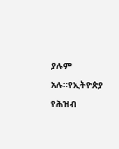ያሉም አሉ።የኢትዮጵያ የሕዝብ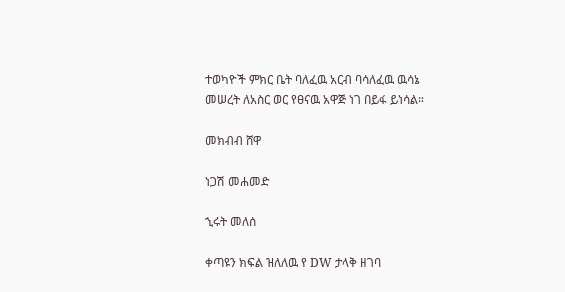ተወካዮች ምክር ቤት ባለፈዉ አርብ ባሳለፈዉ ዉሳኔ መሠረት ለአስር ወር የፀናዉ አዋጅ ነገ በይፋ ይነሳል።

መክብብ ሸዋ

ነጋሽ መሐመድ

ኂሩት መለሰ

ቀጣዩን ክፍል ዝለለዉ የ DW ታላቅ ዘገባ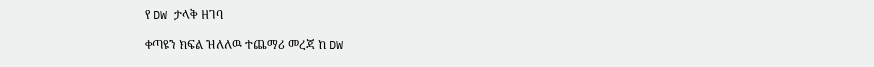የ DW ታላቅ ዘገባ

ቀጣዩን ክፍል ዝለለዉ ተጨማሪ መረጃ ከ DW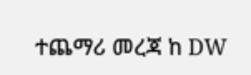ተጨማሪ መረጃ ከ DW